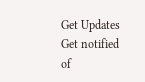Get Updates
Get notified of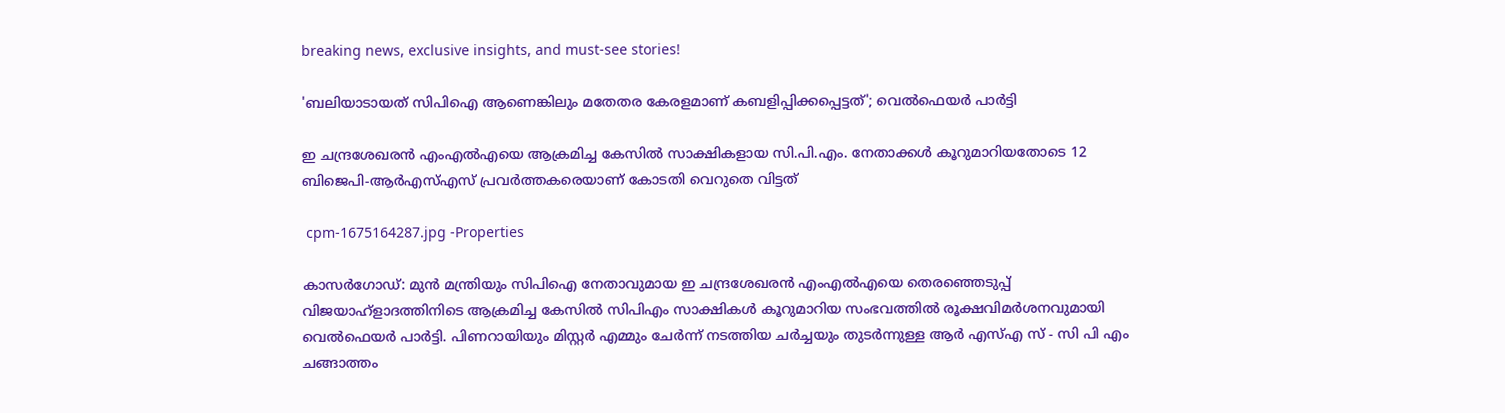breaking news, exclusive insights, and must-see stories!

'ബലിയാടായത് സിപിഐ ആണെങ്കിലും മതേതര കേരളമാണ് കബളിപ്പിക്കപ്പെട്ടത്'; വെൽഫെയർ പാർട്ടി

ഇ ചന്ദ്രശേഖരന്‍ എംഎല്‍എയെ ആക്രമിച്ച കേസിൽ സാക്ഷികളായ സി.പി.എം. നേതാക്കള്‍ കൂറുമാറിയതോടെ 12 ബിജെപി-ആർഎസ്എസ് പ്രവർത്തകരെയാണ് കോടതി വെറുതെ വിട്ടത്

 cpm-1675164287.jpg -Properties

കാസർഗോഡ്: മുന്‍ മന്ത്രിയും സിപിഐ നേതാവുമായ ഇ ചന്ദ്രശേഖരന്‍ എംഎല്‍എയെ തെരഞ്ഞെടുപ്പ് വിജയാഹ്‌ളാദത്തിനിടെ ആക്രമിച്ച കേസില്‍ സിപിഎം സാക്ഷികൾ കൂറുമാറിയ സംഭവത്തിൽ രൂക്ഷവിമർശനവുമായി വെൽഫെയർ പാർട്ടി. പിണറായിയും മിസ്റ്റർ എമ്മും ചേർന്ന് നടത്തിയ ചർച്ചയും തുടർന്നുള്ള ആർ എസ്എ സ് - സി പി എം ചങ്ങാത്തം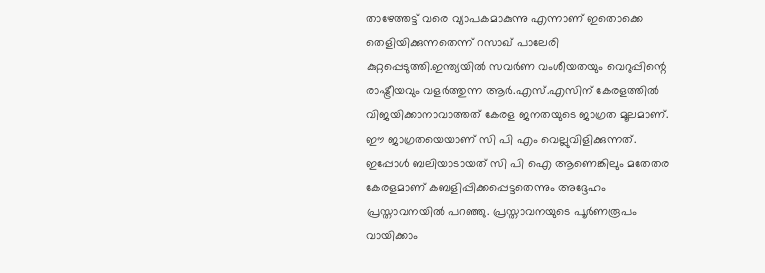താഴേത്തട്ട് വരെ വ്യാപകമാകുന്നു എന്നാണ് ഇതൊക്കെ തെളിയിക്കുന്നതെന്ന് റസാഖ് പാലേരി കുറ്റപ്പെടുത്തി.ഇന്ത്യയിൽ സവർണ വംശീയതയും വെറുപ്പിന്റെ രാഷ്ട്രീയവും വളർത്തുന്ന ആർ.എസ്.എസിന് കേരളത്തിൽ വിജയിക്കാനാവാത്തത് കേരള ജനതയുടെ ജാഗ്രത മൂലമാണ്. ഈ ജാഗ്രതയെയാണ് സി പി എം വെല്ലുവിളിക്കുന്നത്. ഇപ്പോൾ ബലിയാടായത് സി പി ഐ ആണെങ്കിലും മതേതര കേരളമാണ് കബളിപ്പിക്കപ്പെട്ടതെന്നും അദ്ദേഹം പ്രസ്താവനയിൽ പറഞ്ഞു. പ്രസ്താവനയുടെ പൂർണരൂപം വായിക്കാം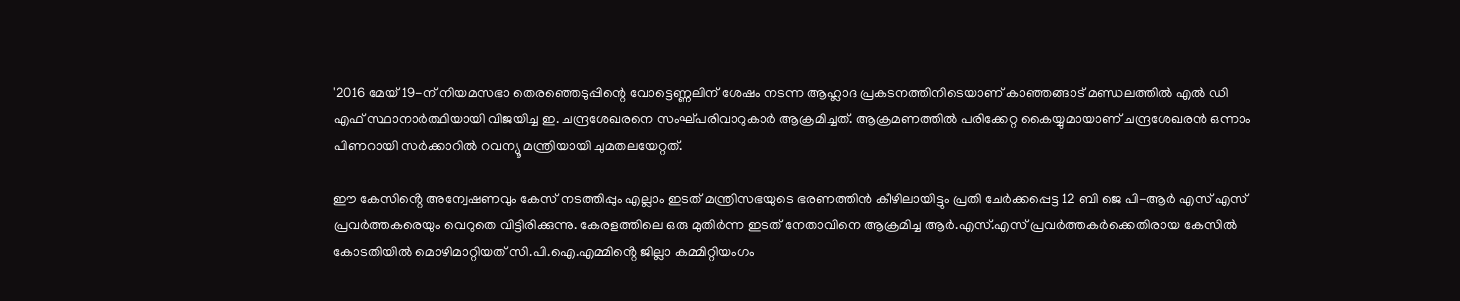'2016 മേയ് 19-ന് നിയമസഭാ തെരഞ്ഞെടുപ്പിന്റെ വോട്ടെണ്ണലിന് ശേഷം നടന്ന ആഹ്ലാദ പ്രകടനത്തിനിടെയാണ് കാഞ്ഞങ്ങാട് മണ്ഡലത്തിൽ എൽ ഡി എഫ് സ്ഥാനാർത്ഥിയായി വിജയിച്ച ഇ. ചന്ദ്രശേഖരനെ സംഘ്പരിവാറുകാർ ആക്രമിച്ചത്. ആക്രമണത്തിൽ പരിക്കേറ്റ കൈയ്യുമായാണ് ചന്ദ്രശേഖരൻ ഒന്നാം പിണറായി സർക്കാറിൽ റവന്യൂ മന്ത്രിയായി ചുമതലയേറ്റത്.

ഈ കേസിൻ്റെ അന്വേഷണവും കേസ് നടത്തിപ്പും എല്ലാം ഇടത് മന്ത്രിസഭയുടെ ഭരണത്തിൻ കീഴിലായിട്ടും പ്രതി ചേർക്കപ്പെട്ട 12 ബി ജെ പി-ആർ എസ് എസ് പ്രവർത്തകരെയും വെറുതെ വിട്ടിരിക്കുന്നു. കേരളത്തിലെ ഒരു മുതിർന്ന ഇടത് നേതാവിനെ ആക്രമിച്ച ആർ.എസ്.എസ് പ്രവർത്തകർക്കെതിരായ കേസിൽ കോടതിയിൽ മൊഴിമാറ്റിയത് സി.പി.ഐ.എമ്മിൻ്റെ ജില്ലാ കമ്മിറ്റിയംഗം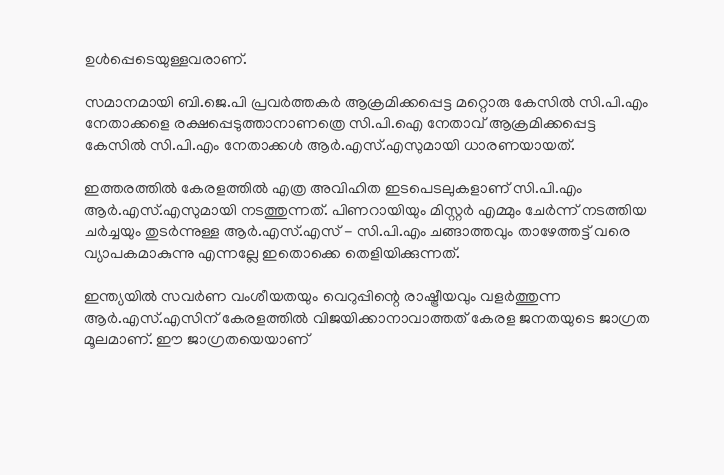ഉൾപ്പെടെയുള്ളവരാണ്.

സമാനമായി ബി.ജെ.പി പ്രവർത്തകർ ആക്രമിക്കപ്പെട്ട മറ്റൊരു കേസിൽ സി.പി.എം നേതാക്കളെ രക്ഷപ്പെടുത്താനാണത്രെ സി.പി.ഐ നേതാവ് ആക്രമിക്കപ്പെട്ട കേസിൽ സി.പി.എം നേതാക്കൾ ആർ.എസ്.എസുമായി ധാരണയായത്.

ഇത്തരത്തിൽ കേരളത്തിൽ എത്ര അവിഹിത ഇടപെടലുകളാണ് സി.പി.എം ആർ.എസ്.എസുമായി നടത്തുന്നത്. പിണറായിയും മിസ്റ്റർ എമ്മും ചേർന്ന് നടത്തിയ ചർച്ചയും തുടർന്നുള്ള ആർ.എസ്.എസ് - സി.പി.എം ചങ്ങാത്തവും താഴേത്തട്ട് വരെ വ്യാപകമാകുന്നു എന്നല്ലേ ഇതൊക്കെ തെളിയിക്കുന്നത്.

ഇന്ത്യയിൽ സവർണ വംശീയതയും വെറുപ്പിന്റെ രാഷ്ട്രീയവും വളർത്തുന്ന ആർ.എസ്.എസിന് കേരളത്തിൽ വിജയിക്കാനാവാത്തത് കേരള ജനതയുടെ ജാഗ്രത മൂലമാണ്. ഈ ജാഗ്രതയെയാണ്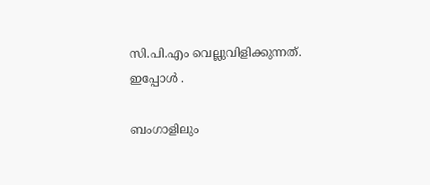സി.പി.എം വെല്ലുവിളിക്കുന്നത്. ഇപ്പോൾ .

ബംഗാളിലും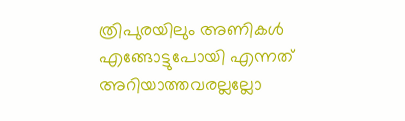ത്രിപുരയിലും അണികൾ എങ്ങോട്ടുപോയി എന്നത് അറിയാത്തവരല്ലല്ലോ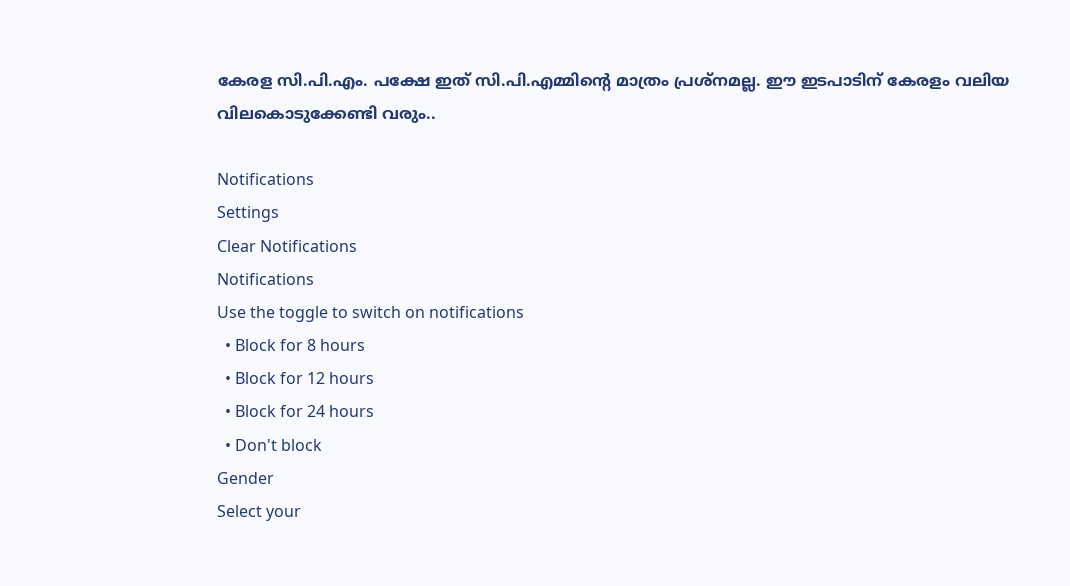കേരള സി.പി.എം. പക്ഷേ ഇത് സി.പി.എമ്മിൻ്റെ മാത്രം പ്രശ്നമല്ല. ഈ ഇടപാടിന് കേരളം വലിയ വിലകൊടുക്കേണ്ടി വരും..

Notifications
Settings
Clear Notifications
Notifications
Use the toggle to switch on notifications
  • Block for 8 hours
  • Block for 12 hours
  • Block for 24 hours
  • Don't block
Gender
Select your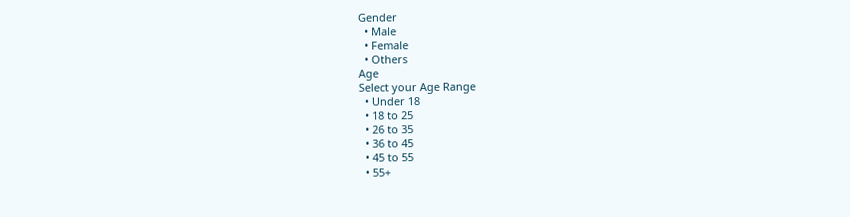Gender
  • Male
  • Female
  • Others
Age
Select your Age Range
  • Under 18
  • 18 to 25
  • 26 to 35
  • 36 to 45
  • 45 to 55
  • 55+